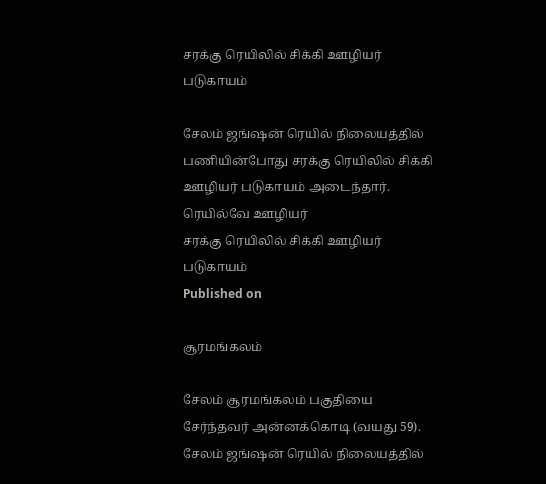சரக்கு ரெயிலில் சிக்கி ஊழியர் படுகாயம்

சேலம் ஜங்ஷன் ரெயில் நிலையத்தில் பணியின்போது சரக்கு ரெயிலில் சிக்கி ஊழியர் படுகாயம் அடைந்தார். ரெயில்வே ஊழியர்
சரக்கு ரெயிலில் சிக்கி ஊழியர் படுகாயம்
Published on

சூரமங்கலம்

சேலம் சூரமங்கலம் பகுதியை சேர்ந்தவர் அன்னக்கொடி (வயது 59). சேலம் ஜங்ஷன் ரெயில் நிலையத்தில்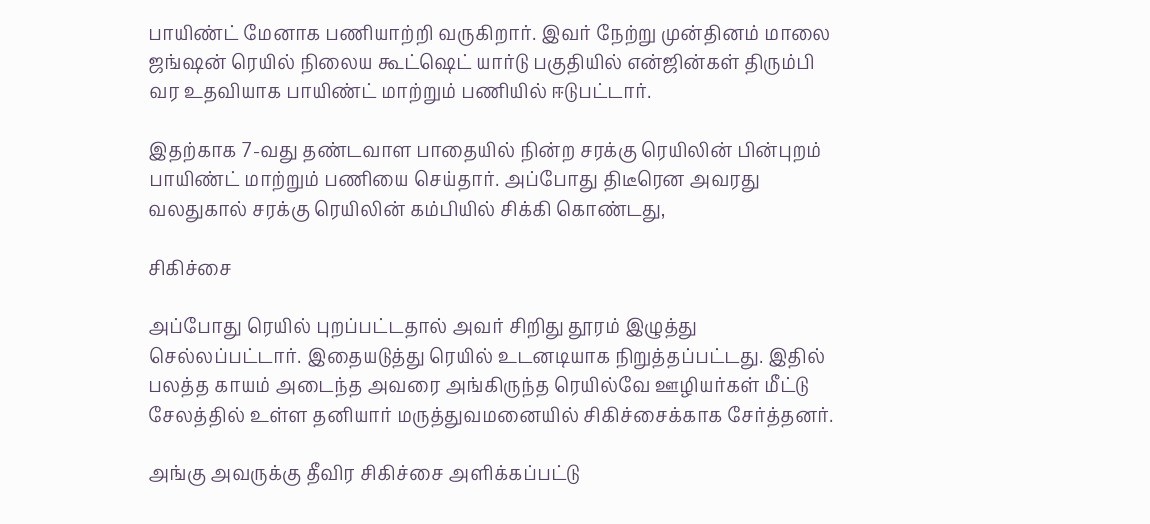பாயிண்ட் மேனாக பணியாற்றி வருகிறார். இவர் நேற்று முன்தினம் மாலை ஜங்ஷன் ரெயில் நிலைய கூட்ஷெட் யார்டு பகுதியில் என்ஜின்கள் திரும்பி வர உதவியாக பாயிண்ட் மாற்றும் பணியில் ஈடுபட்டார்.

இதற்காக 7-வது தண்டவாள பாதையில் நின்ற சரக்கு ரெயிலின் பின்புறம் பாயிண்ட் மாற்றும் பணியை செய்தார். அப்போது திடீரென அவரது வலதுகால் சரக்கு ரெயிலின் கம்பியில் சிக்கி கொண்டது,

சிகிச்சை

அப்போது ரெயில் புறப்பட்டதால் அவர் சிறிது தூரம் இழுத்து செல்லப்பட்டார். இதையடுத்து ரெயில் உடனடியாக நிறுத்தப்பட்டது. இதில் பலத்த காயம் அடைந்த அவரை அங்கிருந்த ரெயில்வே ஊழியர்கள் மீட்டு சேலத்தில் உள்ள தனியார் மருத்துவமனையில் சிகிச்சைக்காக சேர்த்தனர்.

அங்கு அவருக்கு தீவிர சிகிச்சை அளிக்கப்பட்டு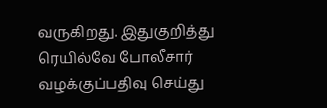வருகிறது. இதுகுறித்து ரெயில்வே போலீசார் வழக்குப்பதிவு செய்து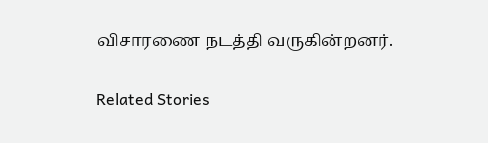விசாரணை நடத்தி வருகின்றனர்.

Related Stories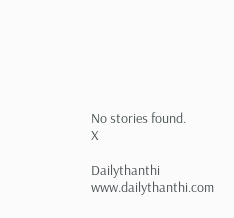No stories found.
X

Dailythanthi
www.dailythanthi.com